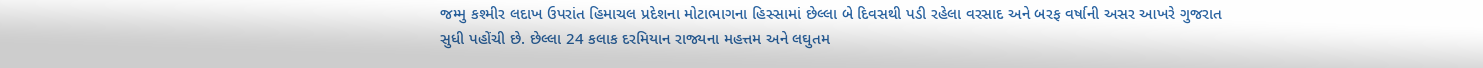જમ્મુ કશ્મીર લદાખ ઉપરાંત હિમાચલ પ્રદેશના મોટાભાગના હિસ્સામાં છેલ્લા બે દિવસથી પડી રહેલા વરસાદ અને બરફ વર્ષાની અસર આખરે ગુજરાત સુધી પહોંચી છે. છેલ્લા 24 કલાક દરમિયાન રાજ્યના મહત્તમ અને લઘુતમ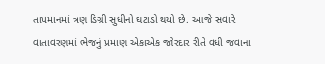તાપમાનમાં ત્રણ ડિગ્રી સુધીનો ઘટાડો થયો છે. આજે સવારે વાતાવરણમાં ભેજનું પ્રમાણ એકાએક જોરદાર રીતે વધી જવાના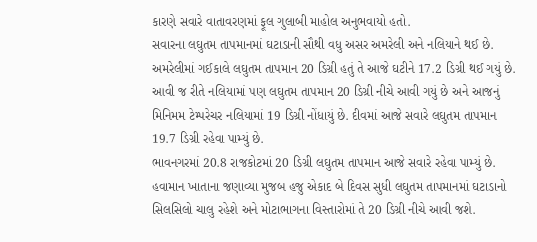કારણે સવારે વાતાવરણમાં ફૂલ ગુલાબી માહોલ અનુભવાયો હતો.
સવારના લઘુતમ તાપમાનમાં ઘટાડાની સૌથી વધુ અસર અમરેલી અને નલિયાને થઈ છે. અમરેલીમાં ગઈકાલે લઘુતમ તાપમાન 20 ડિગ્રી હતું તે આજે ઘટીને 17.2 ડિગ્રી થઈ ગયું છે. આવી જ રીતે નલિયામાં પણ લઘુતમ તાપમાન 20 ડિગ્રી નીચે આવી ગયું છે અને આજનું મિનિમમ ટેમ્પરેચર નલિયામાં 19 ડિગ્રી નોંધાયું છે. દીવમાં આજે સવારે લઘુતમ તાપમાન 19.7 ડિગ્રી રહેવા પામ્યું છે.
ભાવનગરમાં 20.8 રાજકોટમાં 20 ડિગ્રી લઘુતમ તાપમાન આજે સવારે રહેવા પામ્યું છે. હવામાન ખાતાના જણાવ્યા મુજબ હજુ એકાદ બે દિવસ સુધી લઘુતમ તાપમાનમાં ઘટાડાનો સિલસિલો ચાલુ રહેશે અને મોટાભાગના વિસ્તારોમાં તે 20 ડિગ્રી નીચે આવી જશે.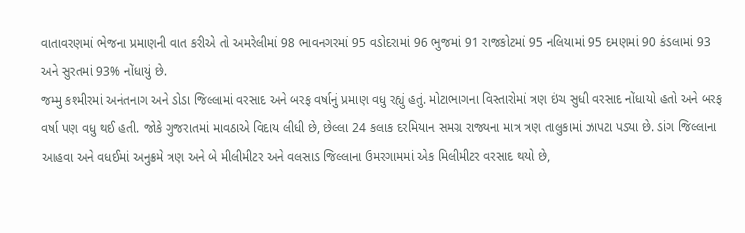વાતાવરણમાં ભેજના પ્રમાણની વાત કરીએ તો અમરેલીમાં 98 ભાવનગરમાં 95 વડોદરામાં 96 ભુજમાં 91 રાજકોટમાં 95 નલિયામાં 95 દમણમાં 90 કંડલામાં 93 અને સુરતમાં 93% નોંધાયું છે.
જમ્મુ કશ્મીરમાં અનંતનાગ અને ડોડા જિલ્લામાં વરસાદ અને બરફ વર્ષાનું પ્રમાણ વધુ રહ્યું હતું. મોટાભાગના વિસ્તારોમાં ત્રણ ઇંચ સુધી વરસાદ નોંધાયો હતો અને બરફ વર્ષા પણ વધુ થઈ હતી. જોકે ગુજરાતમાં માવઠાએ વિદાય લીધી છે, છેલ્લા 24 કલાક દરમિયાન સમગ્ર રાજ્યના માત્ર ત્રણ તાલુકામાં ઝાપટા પડ્યા છે. ડાંગ જિલ્લાના આહવા અને વધઈમાં અનુક્રમે ત્રણ અને બે મીલીમીટર અને વલસાડ જિલ્લાના ઉમરગામમાં એક મિલીમીટર વરસાદ થયો છે,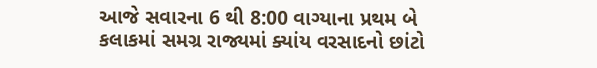આજે સવારના 6 થી 8:00 વાગ્યાના પ્રથમ બે કલાકમાં સમગ્ર રાજ્યમાં ક્યાંય વરસાદનો છાંટો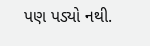પણ પડ્યો નથી.